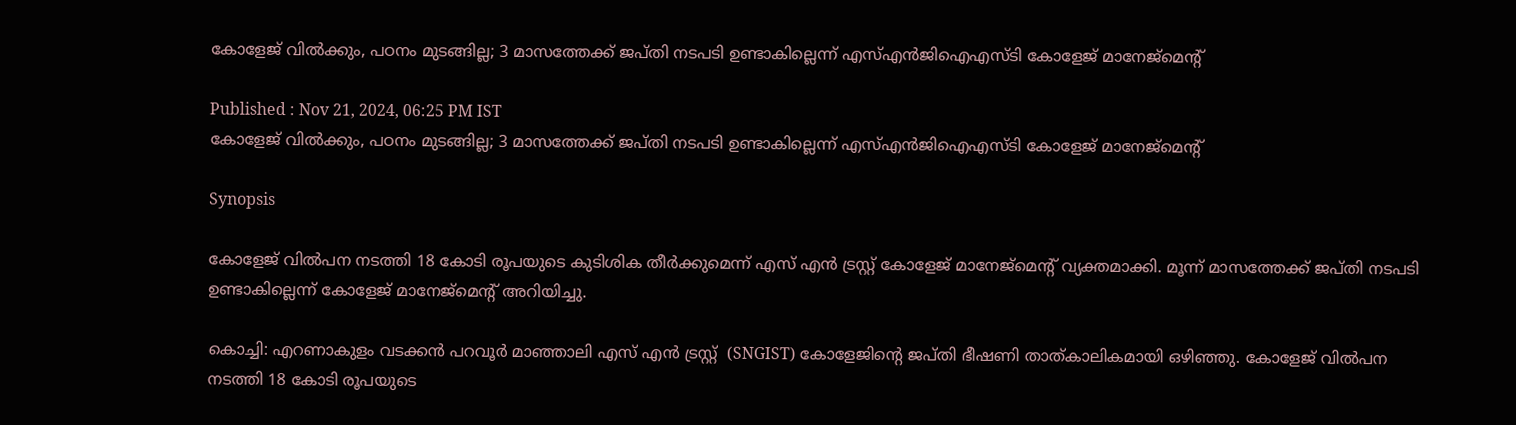കോളേജ് വിൽക്കും, പഠനം മുടങ്ങില്ല; 3 മാസത്തേക്ക് ജപ്തി നടപടി ഉണ്ടാകില്ലെന്ന് എസ്എൻജിഐഎസ്‌ടി കോളേജ് മാനേജ്മെൻ്റ്

Published : Nov 21, 2024, 06:25 PM IST
കോളേജ് വിൽക്കും, പഠനം മുടങ്ങില്ല; 3 മാസത്തേക്ക് ജപ്തി നടപടി ഉണ്ടാകില്ലെന്ന് എസ്എൻജിഐഎസ്‌ടി കോളേജ് മാനേജ്മെൻ്റ്

Synopsis

കോളേജ് വില്‍പന നടത്തി 18 കോടി രൂപയുടെ കുടിശിക തീർക്കുമെന്ന് എസ് എൻ ട്രസ്റ്റ് കോളേജ് മാനേജ്മെന്റ് വ്യക്തമാക്കി. മൂന്ന് മാസത്തേക്ക് ജപ്തി നടപടി ഉണ്ടാകില്ലെന്ന് കോളേജ് മാനേജ്മെന്റ് അറിയിച്ചു.

കൊച്ചി: എറണാകുളം വടക്കൻ പറവൂർ മാഞ്ഞാലി എസ് എൻ ട്രസ്റ്റ്  (SNGIST) കോളേജിന്റെ ജപ്തി ഭീഷണി താത്കാലികമായി ഒഴിഞ്ഞു. കോളേജ് വില്‍പന നടത്തി 18 കോടി രൂപയുടെ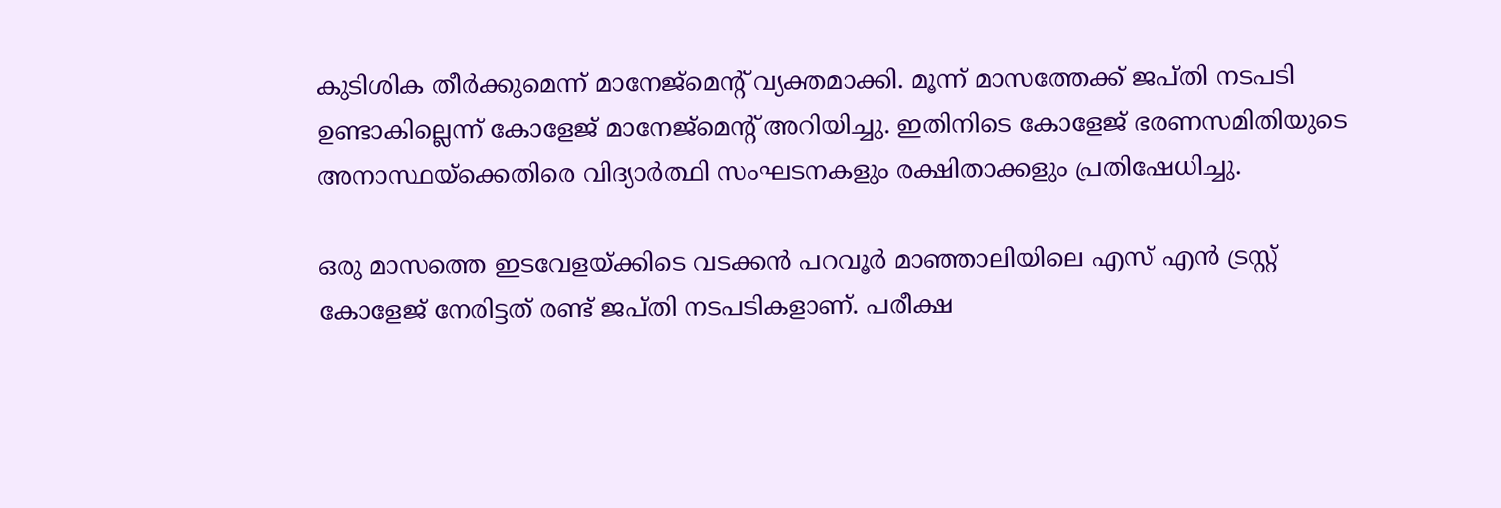കുടിശിക തീർക്കുമെന്ന് മാനേജ്മെന്റ് വ്യക്തമാക്കി. മൂന്ന് മാസത്തേക്ക് ജപ്തി നടപടി ഉണ്ടാകില്ലെന്ന് കോളേജ് മാനേജ്മെന്റ് അറിയിച്ചു. ഇതിനിടെ കോളേജ് ഭരണസമിതിയുടെ അനാസ്ഥയ്ക്കെതിരെ വിദ്യാർത്ഥി സംഘടനകളും രക്ഷിതാക്കളും പ്രതിഷേധിച്ചു.

ഒരു മാസത്തെ ഇടവേളയ്ക്കിടെ വടക്കൻ പറവൂർ മാഞ്ഞാലിയിലെ എസ് എൻ ട്രസ്റ്റ്‌ കോളേജ് നേരിട്ടത് രണ്ട് ജപ്തി നടപടികളാണ്. പരീക്ഷ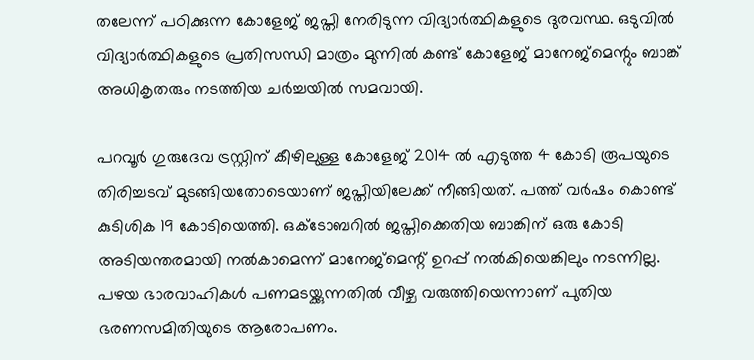തലേന്ന് പഠിക്കുന്ന കോളേജ് ജപ്തി നേരിടുന്ന വിദ്യാർത്ഥികളുടെ ദുരവസ്ഥ. ഒടുവിൽ വിദ്യാർത്ഥികളുടെ പ്രതിസന്ധി മാത്രം മുന്നിൽ കണ്ട് കോളേജ് മാനേജ്മെന്റും ബാങ്ക് അധികൃതരും നടത്തിയ ചർച്ചയിൽ സമവായി.

പറവൂർ ഗുരുദേവ ട്രസ്റ്റിന് കീഴിലുള്ള കോളേജ് 2014 ൽ എടുത്ത 4 കോടി രൂപയുടെ തിരിച്ചടവ് മുടങ്ങിയതോടെയാണ് ജപ്തിയിലേക്ക് നീങ്ങിയത്. പത്ത് വർഷം കൊണ്ട് കുടിശിക 19 കോടിയെത്തി. ഒക്ടോബറിൽ ജപ്തിക്കെതിയ ബാങ്കിന് ഒരു കോടി അടിയന്തരമായി നൽകാമെന്ന് മാനേജ്മെന്റ് ഉറപ്പ് നൽകിയെങ്കിലും നടന്നില്ല. പഴയ ഭാരവാഹികൾ പണമടയ്ക്കുന്നതിൽ വീഴ്ച വരുത്തിയെന്നാണ് പുതിയ ഭരണസമിതിയുടെ ആരോപണം.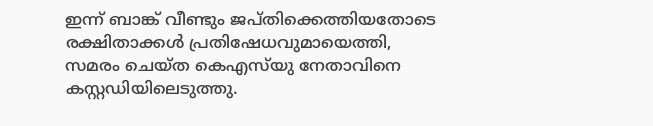ഇന്ന് ബാങ്ക് വീണ്ടും ജപ്തിക്കെത്തിയതോടെ രക്ഷിതാക്കൾ പ്രതിഷേധവുമായെത്തി, സമരം ചെയ്ത കെഎസ്‍യു നേതാവിനെ കസ്റ്റഡിയിലെടുത്തു.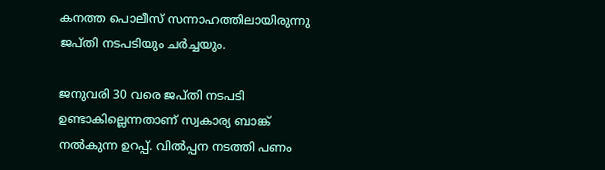കനത്ത പൊലീസ് സന്നാഹത്തിലായിരുന്നു ജപ്തി നടപടിയും ചർച്ചയും.

ജനുവരി 30 വരെ ജപ്തി നടപടി ഉണ്ടാകില്ലെന്നതാണ് സ്വകാര്യ ബാങ്ക് നൽകുന്ന ഉറപ്പ്. വിൽപ്പന നടത്തി പണം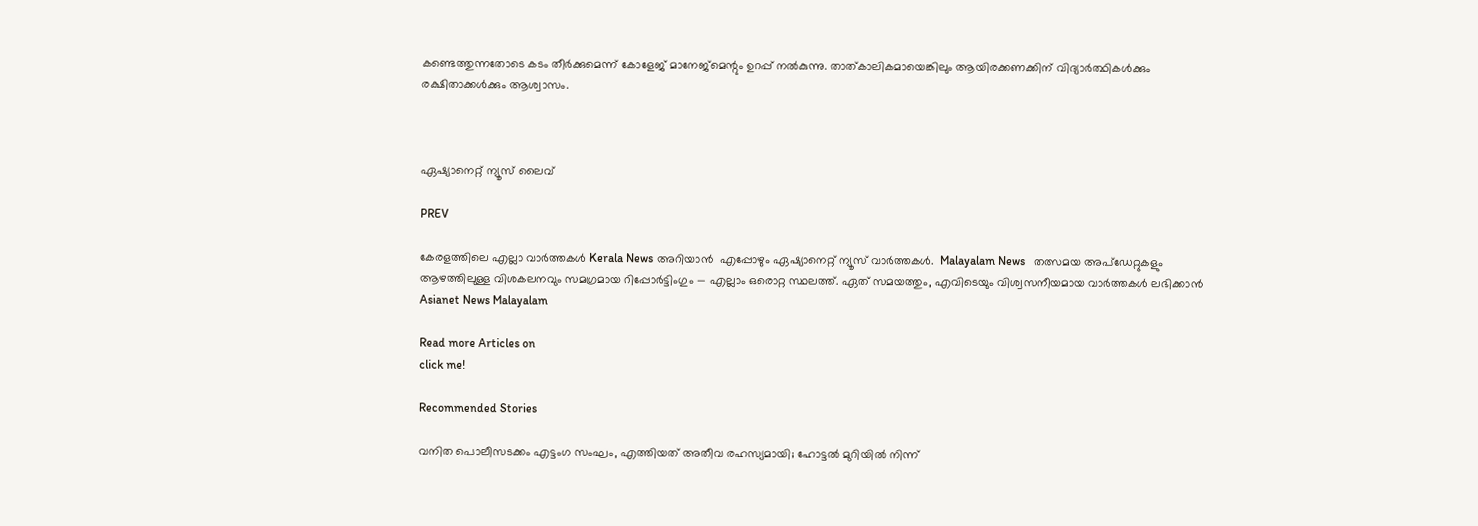കണ്ടെത്തുന്നതോടെ കടം തീർക്കുമെന്ന് കോളേജ് മാനേജ്മെന്റും ഉറപ്പ് നൽകുന്നു. താത്കാലികമായെങ്കിലും ആയിരക്കണക്കിന് വിദ്യാർത്ഥികൾക്കും രക്ഷിതാക്കൾക്കും ആശ്വാസം.



ഏഷ്യാനെറ്റ് ന്യൂസ് ലൈവ്

PREV

കേരളത്തിലെ എല്ലാ വാർത്തകൾ Kerala News അറിയാൻ  എപ്പോഴും ഏഷ്യാനെറ്റ് ന്യൂസ് വാർത്തകൾ.  Malayalam News   തത്സമയ അപ്‌ഡേറ്റുകളും ആഴത്തിലുള്ള വിശകലനവും സമഗ്രമായ റിപ്പോർട്ടിംഗും — എല്ലാം ഒരൊറ്റ സ്ഥലത്ത്. ഏത് സമയത്തും, എവിടെയും വിശ്വസനീയമായ വാർത്തകൾ ലഭിക്കാൻ Asianet News Malayalam

Read more Articles on
click me!

Recommended Stories

വനിത പൊലീസടക്കം എട്ടംഗ സംഘം, എത്തിയത് അതീവ രഹസ്യമായി; ഹോട്ടൽ മുറിയിൽ നിന്ന്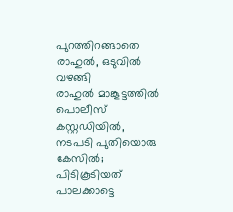പുറത്തിറങ്ങാതെ രാഹുൽ, ഒടുവിൽ വഴങ്ങി
രാഹുൽ മാങ്കൂട്ടത്തിൽ പൊലീസ് കസ്റ്റഡിയിൽ, നടപടി പുതിയൊരു കേസിൽ; പിടികൂടിയത് പാലക്കാട്ടെ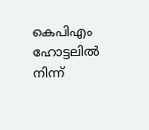കെപിഎം ഹോട്ടലിൽ നിന്ന്